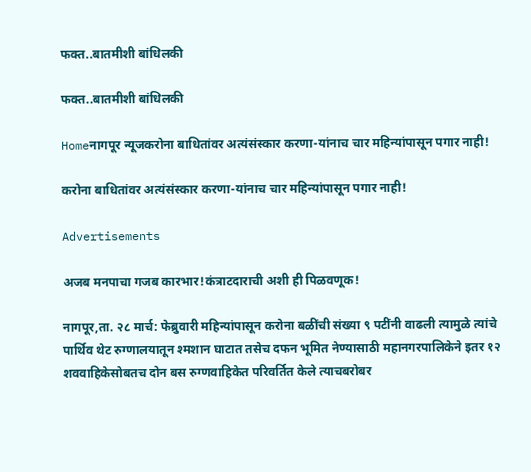फक्त..बातमीशी बांधिलकी

फक्त..बातमीशी बांधिलकी

Homeनागपूर न्यूजकरोना बाधितांवर अत्यंसंस्कार करणा-यांनाच चार महिन्यांपासून पगार नाही!

करोना बाधितांवर अत्यंसंस्कार करणा-यांनाच चार महिन्यांपासून पगार नाही!

Advertisements

अजब मनपाचा गजब कारभार!कंत्राटदाराची अशी ही पिळवणूक!

नागपूर,ता. २८ मार्च: फेब्रुवारी महिन्यांपासून करोना बळींची संख्या ९ पटींनी वाढली त्यामुळे त्यांचे पार्थिव थेट रुग्णालयातून श्‍मशान घाटात तसेच दफन भूमित नेण्यासाठी महानगरपालिकेने इतर १२ शववाहिकेसोबतच दोन बस रुग्णवाहिकेत परिवर्तित केले त्याचबरोबर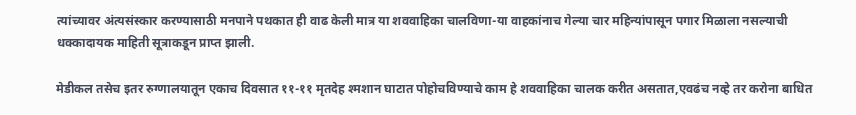त्यांच्यावर अंत्यसंस्कार करण्यासाठी मनपाने पथकात ही वाढ केली मात्र या शववाहिका चालविणा-या वाहकांनाच गेल्या चार महिन्यांपासून पगार मिळाला नसल्याची धक्कादायक माहिती सूत्राकडून प्राप्त झाली.

मेडीकल तसेच इतर रुग्णालयातून एकाच दिवसात ११-११ मृतदेह श्‍मशान घाटात पोहोचविण्याचे काम हे शववाहिका चालक करीत असतात,एवढंच नव्हे तर करोना बाधित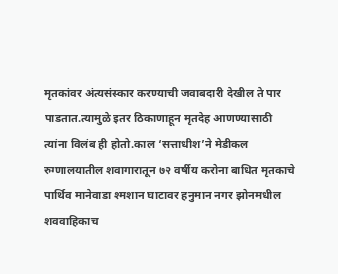मृतकांवर अंत्यसंस्कार करण्याची जवाबदारी देखील ते पार पाडतात.त्यामुळे इतर ठिकाणाहून मृतदेह आणण्यासाठी त्यांना विलंब ही होतो.काल ‘सत्ताधीश’ने मेडीकल रुग्णालयातील शवागारातून ७२ वर्षीय करोना बाधित मृतकाचे पार्थिव मानेवाडा श्‍मशान घाटावर हनुमान नगर झोनमधील शववाहिकाच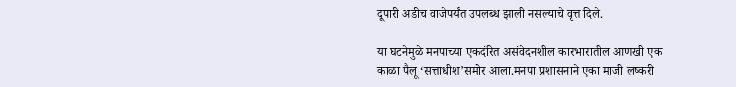दूपारी अडीच वाजेपर्यंत उपलब्ध झाली नसल्याचे वृत्त दिले.

या घटनेमुळे मनपाच्या एकदंरित असंवेदनशील कारभारातील आणखी एक काळा पैलू ‘सत्ताधीश’समोर आला.मनपा प्रशासनाने एका माजी लष्करी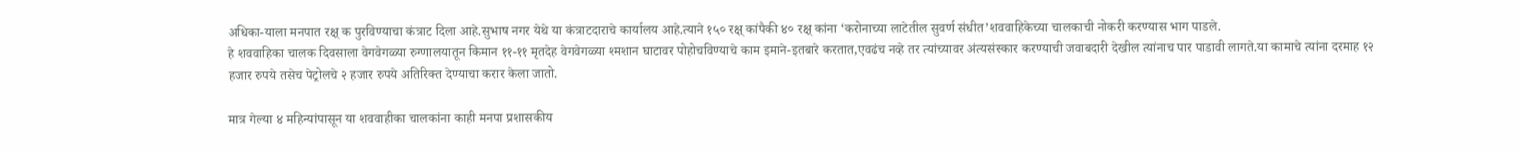अधिका-याला मनपात रक्ष् क पुरविण्याचा कंत्राट दिला आहे.सुभाष नगर येथे या कंत्राटदाराचे कार्यालय आहे.त्याने १५० रक्ष् कांपैकी ४० रक्ष् कांना ‘करोनाच्या लाटेतील सुवर्ण संधीत’शववाहिकेच्या चालकाची नोकरी करण्यास भाग पाडले.
हे शववाहिका चालक दिवसाला वेगवेगळ्या रुग्णालयातून किमान ११-११ मृतदेह वेगवेगळ्या श्‍मशान घाटावर पोहोचविण्याचे काम इमाने-इतबारे करतात,एवढंच नव्हे तर त्यांच्यावर अंत्यसंस्कार करण्याची जवाबदारी देखील त्यांनाच पार पाडावी लागते.या कामाचे त्यांना दरमाह १२ हजार रुपये तसेच पेट्रोलचे २ हजार रुपये अतिरिक्त देण्याचा करार केला जातो.

मात्र गेल्या ४ महिन्यांपासून या शववाहीका चालकांना काही मनपा प्रशासकीय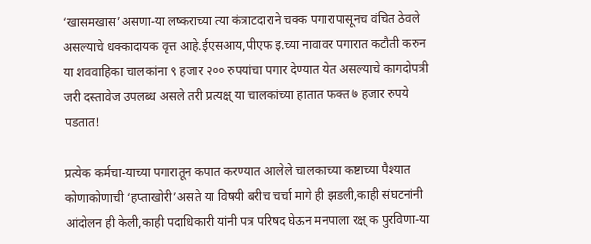‘खासमखास’असणा-या लष्कराच्या त्या कंत्राटदाराने चक्क पगारापासूनच वंचित ठेवले असल्याचे धक्कादायक वृत्त आहे.ईएसआय,पीएफ इ.च्या नावावर पगारात कटौती करुन या शववाहिका चालकांना ९ हजार २०० रुपयांचा पगार देण्यात येत असल्याचे कागदोपत्री जरी दस्तावेज उपलब्ध असले तरी प्रत्यक्ष् या चालकांच्या हातात फक्त ७ हजार रुपये पडतात!

प्रत्येक कर्मचा-याच्या पगारातून कपात करण्यात आलेले चालकाच्या कष्टाच्या पैश्‍यात कोणाकोणाची ‘हप्ताखोरी’असते या विषयी बरीच चर्चा मागे ही झडली,काही संघटनांनी आंदोलन ही केली,काही पदाधिकारी यांनी पत्र परिषद घेऊन मनपाला रक्ष् क पुरविणा-या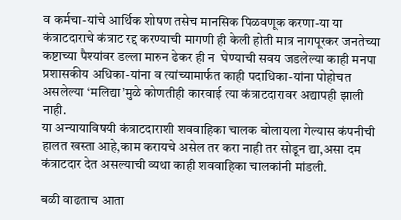व कर्मचा-यांचे आर्थिक शोषण तसेच मानसिक पिळवणूक करणा-या या कंत्राटदाराचे कंत्राट रद्द करण्याची मागणी ही केली होती मात्र नागपूरकर जनतेच्या कष्टाच्या पैश्‍यांवर डल्ला मारुन ढेकर ही न  घेण्याची सवय जडलेल्या काही मनपा प्रशासकीय अधिका-यांना व त्यांच्यामार्फत काही पदाधिका-यांना पोहोचत असलेल्या ‘मलिद्या’मुळे कोणतीही कारवाई त्या कंत्राटदारावर अद्यापही झाली नाही.
या अन्यायाविषयी कंत्राटदाराशी शववाहिका चालक बोलायला गेल्यास कंपनीची हालत खस्ता आहे,काम करायचे असेल तर करा नाही तर सोडून द्या,असा दम कंत्राटदार देत असल्याची व्यथा काही शववाहिका चालकांनी मांडली.

बळी वाढताच आता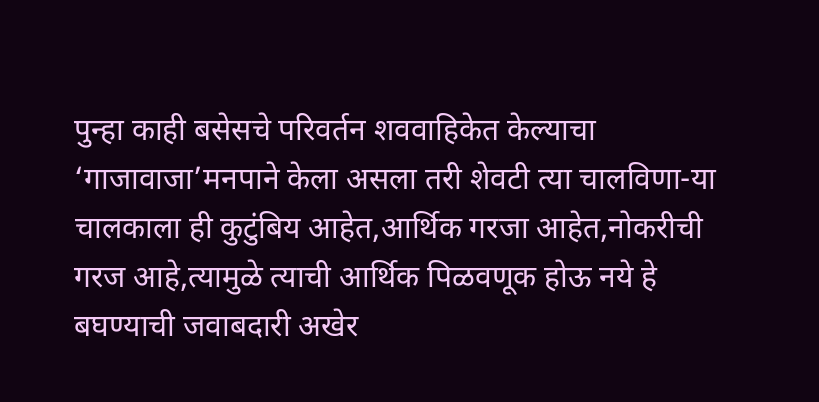पुन्हा काही बसेसचे परिवर्तन शववाहिकेत केल्याचा ‘गाजावाजा’मनपाने केला असला तरी शेवटी त्या चालविणा-या चालकाला ही कुटुंबिय आहेत,आर्थिक गरजा आहेत,नोकरीची गरज आहे,त्यामुळे त्याची आर्थिक पिळवणूक होऊ नये हे बघण्याची जवाबदारी अखेर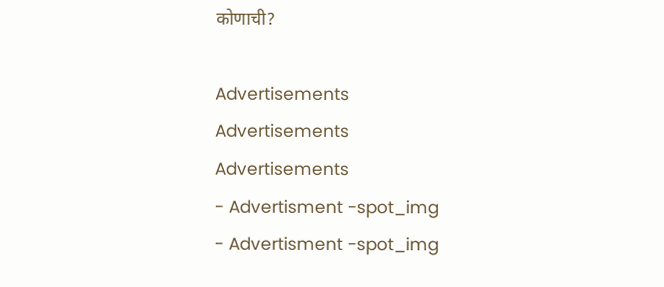कोणाची?

Advertisements
Advertisements
Advertisements
- Advertisment -spot_img
- Advertisment -spot_img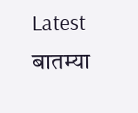Latest बातम्या